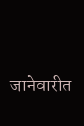जानेवारीत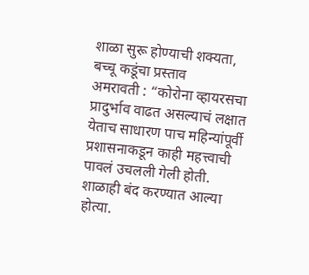शाळा सुरू होण्याची शक्यता, बच्चू कडूंचा प्रस्ताव
अमरावती : “कोरोना व्हायरसचा प्रादुर्भाव वाढत असल्याचं लक्षात येताच साधारण पाच महिन्यांपूर्वी प्रशासनाकडून काही महत्त्वाची पावलं उचलली गेली होती. शाळाही बंद करण्यात आल्या होत्या.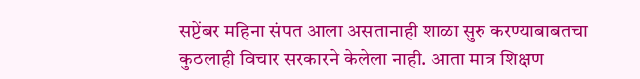सप्टेंबर महिना संपत आला असतानाही शाळा सुरु करण्याबाबतचा कुठलाही विचार सरकारने केलेला नाही. आता मात्र शिक्षण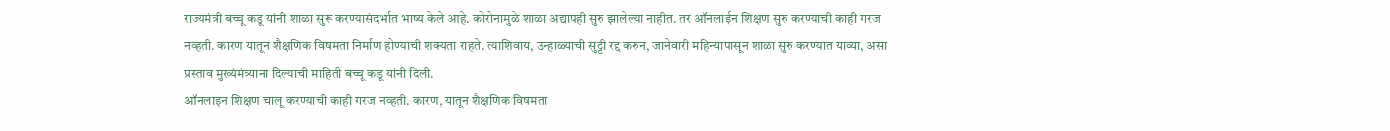राज्यमंत्री बच्चू कडू यांनी शाळा सुरू करण्यासंदर्भात भाष्य केले आहे. कोरोनामुळे शाळा अद्यापही सुरु झालेल्या नाहीत. तर ऑनलाईन शिक्षण सुरु करण्याची काही गरज नव्हती. कारण यातून शैक्षणिक विषमता निर्माण होण्याची शक्यता राहते. त्याशिवाय, उन्हाळ्याची सुट्टी रद्द करुन, जानेवारी महिन्यापासून शाळा सुरु करण्यात याव्या, असा प्रस्ताव मुख्यंमंत्र्याना दिल्याची माहिती बच्चू कडू यांनी दिली.
ऑनलाइन शिक्षण चालू करण्याची काही गरज नव्हती. कारण, यातून शैक्षणिक विषमता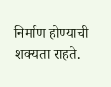निर्माण होण्याची शक्यता राहते.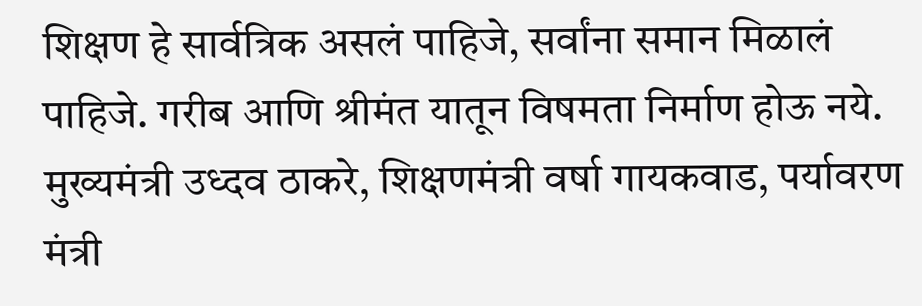शिक्षण हे सार्वत्रिक असलं पाहिजे, सर्वांना समान मिळालं पाहिजे. गरीब आणि श्रीमंत यातून विषमता निर्माण होऊ नये.
मुख्यमंत्री उध्दव ठाकरे, शिक्षणमंत्री वर्षा गायकवाड, पर्यावरण मंत्री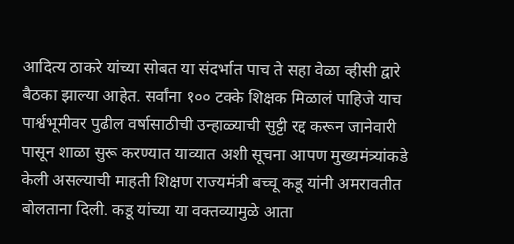आदित्य ठाकरे यांच्या सोबत या संदर्भात पाच ते सहा वेळा व्हीसी द्वारे बैठका झाल्या आहेत. सर्वांना १०० टक्के शिक्षक मिळालं पाहिजे याच पार्श्वभूमीवर पुढील वर्षासाठीची उन्हाळ्याची सुट्टी रद्द करून जानेवारी पासून शाळा सुरू करण्यात याव्यात अशी सूचना आपण मुख्यमंत्र्यांकडे केली असल्याची माहती शिक्षण राज्यमंत्री बच्चू कडू यांनी अमरावतीत बोलताना दिली. कडू यांच्या या वक्तव्यामुळे आता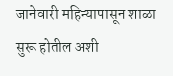जानेवारी महिन्यापासून शाळा सुरू होतील अशी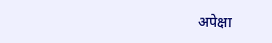अपेक्षा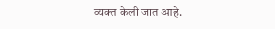व्यक्त केली जात आहे.